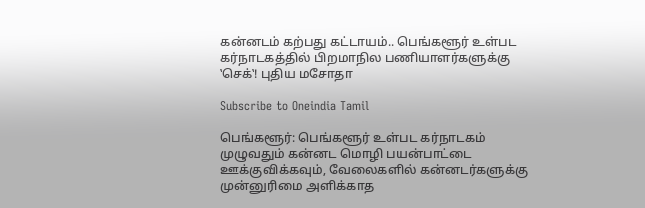கன்னடம் கற்பது கட்டாயம்.. பெங்களூர் உள்பட கர்நாடகத்தில் பிறமாநில பணியாளர்களுக்கு ‛செக்‛! புதிய மசோதா

Subscribe to Oneindia Tamil

பெங்களூர்: பெங்களூர் உள்பட கர்நாடகம் முழுவதும் கன்னட மொழி பயன்பாட்டை ஊக்குவிக்கவும், வேலைகளில் கன்னடர்களுக்கு முன்னுரிமை அளிக்காத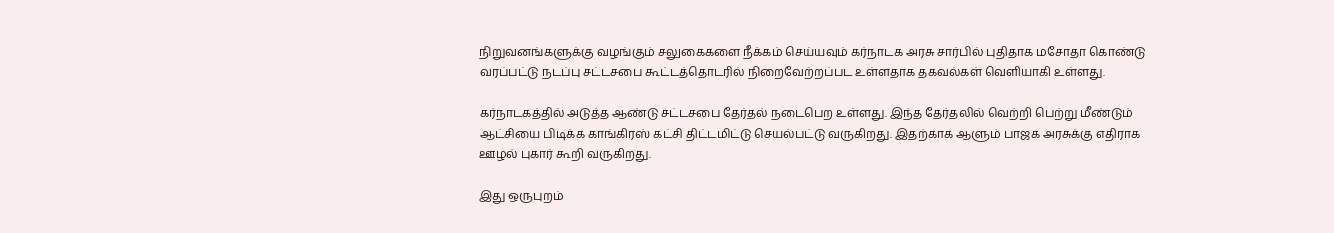நிறுவனங்களுக்கு வழங்கும் சலுகைகளை நீக்கம் செய்யவும் கர்நாடக அரசு சார்பில் புதிதாக மசோதா கொண்டு வரப்பட்டு நடப்பு சட்டசபை கூட்டத்தொடரில் நிறைவேற்றப்பட உள்ளதாக தகவல்கள் வெளியாகி உள்ளது.

கர்நாடகத்தில் அடுத்த ஆண்டு சட்டசபை தேர்தல் நடைபெற உள்ளது. இந்த தேர்தலில் வெற்றி பெற்று மீண்டும் ஆட்சியை பிடிக்க காங்கிரஸ் கட்சி திட்டமிட்டு செயல்பட்டு வருகிறது. இதற்காக ஆளும் பாஜக அரசுக்கு எதிராக ஊழல் புகார் கூறி வருகிறது.

இது ஒருபுறம்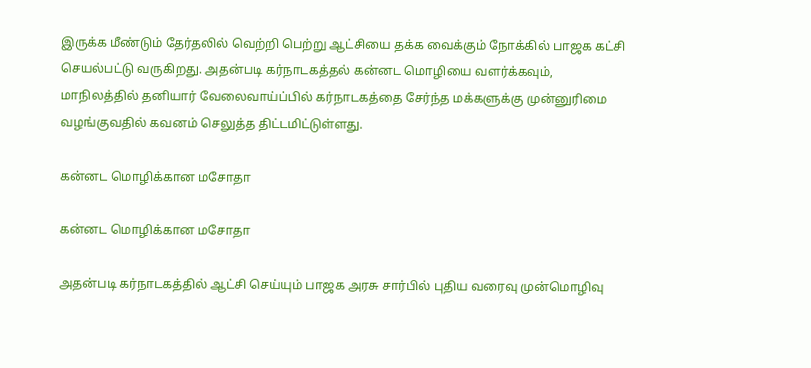இருக்க மீண்டும் தேர்தலில் வெற்றி பெற்று ஆட்சியை தக்க வைக்கும் நோக்கில் பாஜக கட்சி செயல்பட்டு வருகிறது. அதன்படி கர்நாடகத்தல் கன்னட மொழியை வளர்க்கவும், மாநிலத்தில் தனியார் வேலைவாய்ப்பில் கர்நாடகத்தை சேர்ந்த மக்களுக்கு முன்னுரிமை வழங்குவதில் கவனம் செலுத்த திட்டமிட்டுள்ளது.

கன்னட மொழிக்கான மசோதா

கன்னட மொழிக்கான மசோதா

அதன்படி கர்நாடகத்தில் ஆட்சி செய்யும் பாஜக அரசு சார்பில் புதிய வரைவு முன்மொழிவு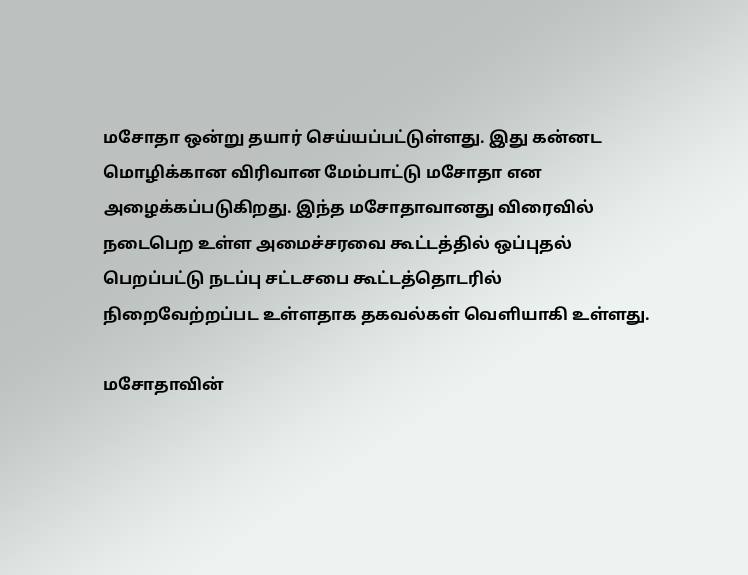மசோதா ஒன்று தயார் செய்யப்பட்டுள்ளது. இது கன்னட மொழிக்கான விரிவான மேம்பாட்டு மசோதா என அழைக்கப்படுகிறது. இந்த மசோதாவானது விரைவில் நடைபெற உள்ள அமைச்சரவை கூட்டத்தில் ஒப்புதல் பெறப்பட்டு நடப்பு சட்டசபை கூட்டத்தொடரில் நிறைவேற்றப்பட உள்ளதாக தகவல்கள் வெளியாகி உள்ளது.

மசோதாவின்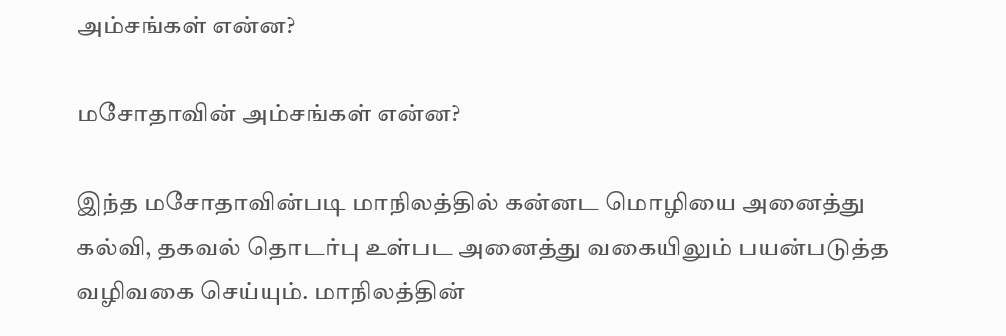அம்சங்கள் என்ன?

மசோதாவின் அம்சங்கள் என்ன?

இந்த மசோதாவின்படி மாநிலத்தில் கன்னட மொழியை அனைத்து கல்வி, தகவல் தொடர்பு உள்பட அனைத்து வகையிலும் பயன்படுத்த வழிவகை செய்யும். மாநிலத்தின்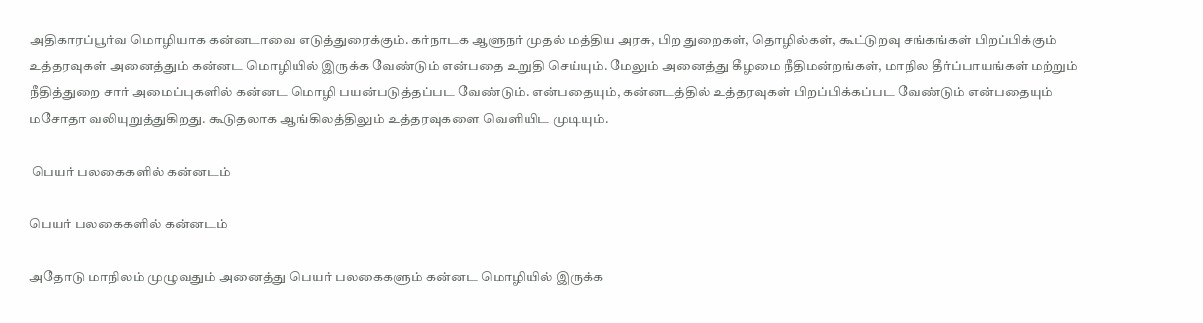அதிகாரப்பூர்வ மொழியாக கன்னடாவை எடுத்துரைக்கும். கர்நாடக ஆளுநர் முதல் மத்திய அரசு, பிற துறைகள், தொழில்கள், கூட்டுறவு சங்கங்கள் பிறப்பிக்கும் உத்தரவுகள் அனைத்தும் கன்னட மொழியில் இருக்க வேண்டும் என்பதை உறுதி செய்யும். மேலும் அனைத்து கீழமை நீதிமன்றங்கள், மாநில தீர்ப்பாயங்கள் மற்றும் நீதித்துறை சார் அமைப்புகளில் கன்னட மொழி பயன்படுத்தப்பட வேண்டும். என்பதையும், கன்னடத்தில் உத்தரவுகள் பிறப்பிக்கப்பட வேண்டும் என்பதையும் மசோதா வலியுறுத்துகிறது. கூடுதலாக ஆங்கிலத்திலும் உத்தரவுகளை வெளியிட முடியும்.

 பெயர் பலகைகளில் கன்னடம்

பெயர் பலகைகளில் கன்னடம்

அதோடு மாநிலம் முழுவதும் அனைத்து பெயர் பலகைகளும் கன்னட மொழியில் இருக்க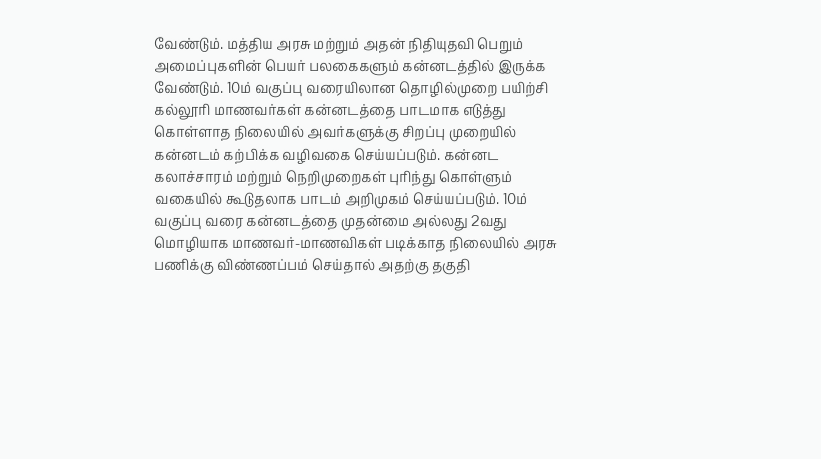வேண்டும். மத்திய அரசு மற்றும் அதன் நிதியுதவி பெறும் அமைப்புகளின் பெயர் பலகைகளும் கன்னடத்தில் இருக்க வேண்டும். 10ம் வகுப்பு வரையிலான தொழில்முறை பயிற்சி கல்லூரி மாணவர்கள் கன்னடத்தை பாடமாக எடுத்து கொள்ளாத நிலையில் அவர்களுக்கு சிறப்பு முறையில் கன்னடம் கற்பிக்க வழிவகை செய்யப்படும். கன்னட கலாச்சாரம் மற்றும் நெறிமுறைகள் புரிந்து கொள்ளும் வகையில் கூடுதலாக பாடம் அறிமுகம் செய்யப்படும். 10ம் வகுப்பு வரை கன்னடத்தை முதன்மை அல்லது 2வது மொழியாக மாணவர்-மாணவிகள் படிக்காத நிலையில் அரசு பணிக்கு விண்ணப்பம் செய்தால் அதற்கு தகுதி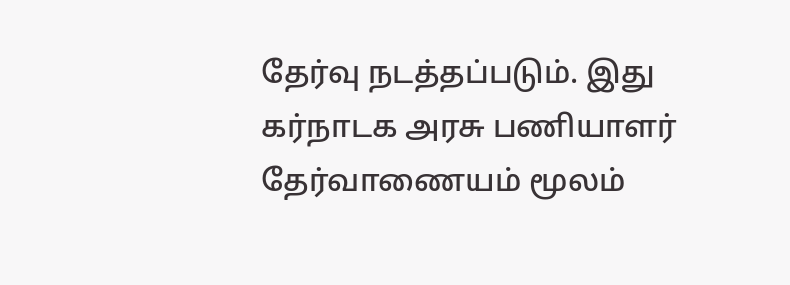தேர்வு நடத்தப்படும். இது கர்நாடக அரசு பணியாளர் தேர்வாணையம் மூலம்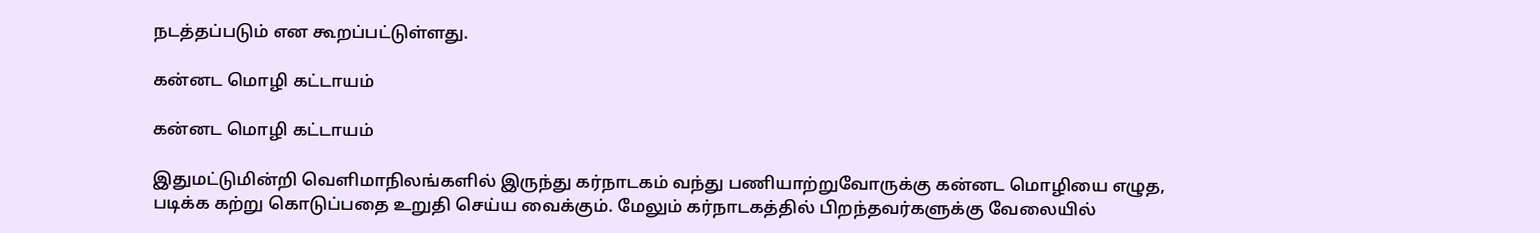நடத்தப்படும் என கூறப்பட்டுள்ளது.

கன்னட மொழி கட்டாயம்

கன்னட மொழி கட்டாயம்

இதுமட்டுமின்றி வெளிமாநிலங்களில் இருந்து கர்நாடகம் வந்து பணியாற்றுவோருக்கு கன்னட மொழியை எழுத, படிக்க கற்று கொடுப்பதை உறுதி செய்ய வைக்கும். மேலும் கர்நாடகத்தில் பிறந்தவர்களுக்கு வேலையில்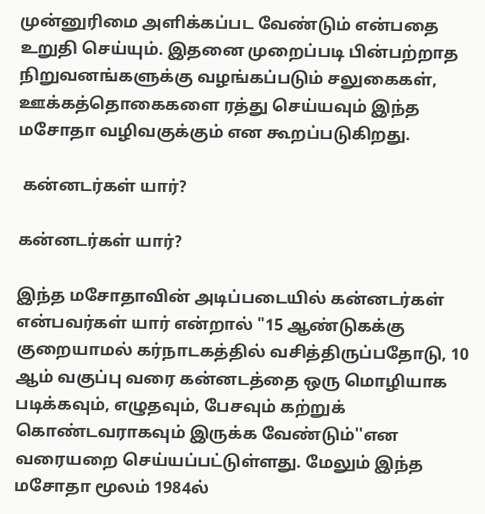முன்னுரிமை அளிக்கப்பட வேண்டும் என்பதை உறுதி செய்யும். இதனை முறைப்படி பின்பற்றாத நிறுவனங்களுக்கு வழங்கப்படும் சலுகைகள், ஊக்கத்தொகைகளை ரத்து செய்யவும் இந்த மசோதா வழிவகுக்கும் என கூறப்படுகிறது.

 கன்னடர்கள் யார்?

கன்னடர்கள் யார்?

இந்த மசோதாவின் அடிப்படையில் கன்னடர்கள் என்பவர்கள் யார் என்றால் "15 ஆண்டுகக்கு குறையாமல் கர்நாடகத்தில் வசித்திருப்பதோடு, 10 ஆம் வகுப்பு வரை கன்னடத்தை ஒரு மொழியாக படிக்கவும், எழுதவும், பேசவும் கற்றுக் கொண்டவராகவும் இருக்க வேண்டும்''என வரையறை செய்யப்பட்டுள்ளது. மேலும் இந்த மசோதா மூலம் 1984ல்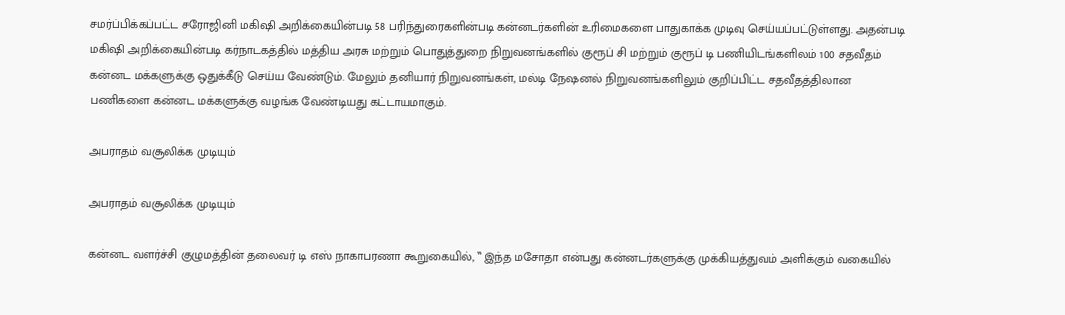சமர்ப்பிக்கப்பட்ட சரோஜினி மகிஷி அறிக்கையின்படி 58 பரிந்துரைகளின்படி கன்னடர்களின் உரிமைகளை பாதுகாக்க முடிவு செய்யப்பட்டுள்ளது. அதன்படி மகிஷி அறிக்கையின்படி கர்நாடகத்தில் மத்திய அரசு மற்றும் பொதுத்துறை நிறுவனங்களில் குரூப் சி மற்றும் குரூப் டி பணியிடங்களிலம் 100 சதவீதம் கன்னட மக்களுக்கு ஒதுக்கீடு செய்ய வேண்டும். மேலும் தனியார் நிறுவனங்கள், மல்டி நேஷனல் நிறுவனங்களிலும் குறிப்பிட்ட சதவீதத்திலான பணிகளை கன்னட மக்களுக்கு வழங்க வேண்டியது கட்டாயமாகும்.

அபராதம் வசூலிக்க முடியும்

அபராதம் வசூலிக்க முடியும்

கன்னட வளர்ச்சி குழுமத்தின் தலைவர் டி எஸ் நாகாபரணா கூறுகையில், ‛‛ இந்த மசோதா என்பது கன்னடர்களுக்கு முக்கியத்துவம் அளிக்கும் வகையில்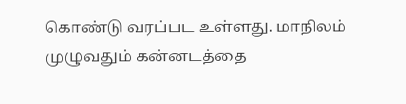கொண்டு வரப்பட உள்ளது. மாநிலம் முழுவதும் கன்னடத்தை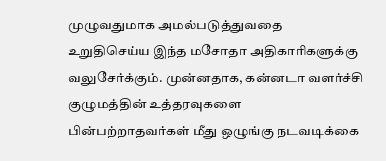முழுவதுமாக அமல்படுத்துவதை உறுதிசெய்ய இந்த மசோதா அதிகாரிகளுக்கு வலுசேர்க்கும். முன்னதாக, கன்னடா வளர்ச்சி குழுமத்தின் உத்தரவுகளை பின்பற்றாதவர்கள் மீது ஒழுங்கு நடவடிக்கை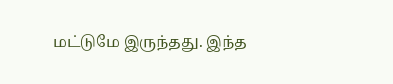மட்டுமே இருந்தது. இந்த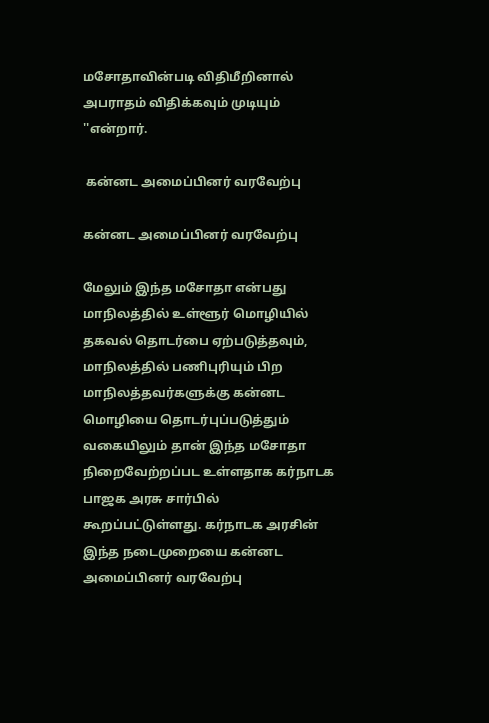மசோதாவின்படி விதிமீறினால் அபராதம் விதிக்கவும் முடியும் ''என்றார்.

 கன்னட அமைப்பினர் வரவேற்பு

கன்னட அமைப்பினர் வரவேற்பு

மேலும் இந்த மசோதா என்பது மாநிலத்தில் உள்ளூர் மொழியில் தகவல் தொடர்பை ஏற்படுத்தவும், மாநிலத்தில் பணிபுரியும் பிற மாநிலத்தவர்களுக்கு கன்னட மொழியை தொடர்புப்படுத்தும் வகையிலும் தான் இந்த மசோதா நிறைவேற்றப்பட உள்ளதாக கர்நாடக பாஜக அரசு சார்பில் கூறப்பட்டுள்ளது. கர்நாடக அரசின் இந்த நடைமுறையை கன்னட அமைப்பினர் வரவேற்பு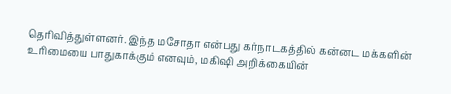தெரிவித்துள்ளனர். இந்த மசோதா என்பது கர்நாடகத்தில் கன்னட மக்களின் உரிமையை பாதுகாக்கும் எனவும், மகிஷி அறிக்கையின்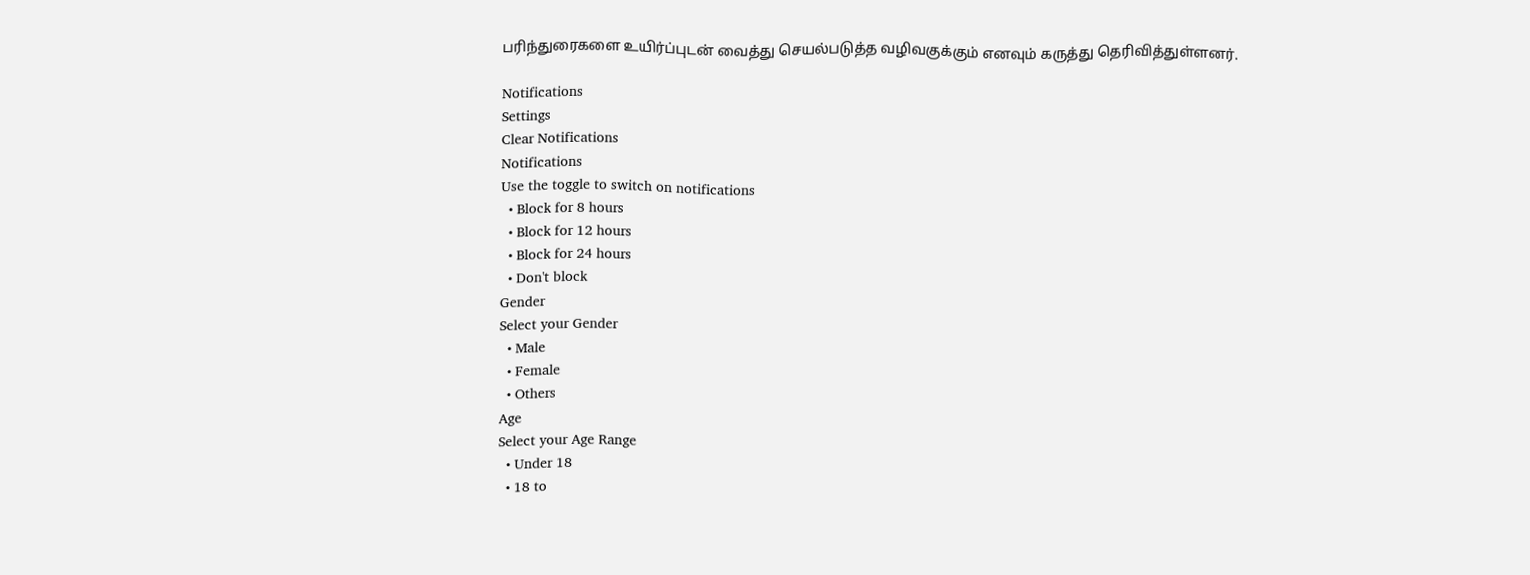பரிந்துரைகளை உயிர்ப்புடன் வைத்து செயல்படுத்த வழிவகுக்கும் எனவும் கருத்து தெரிவித்துள்ளனர்.

Notifications
Settings
Clear Notifications
Notifications
Use the toggle to switch on notifications
  • Block for 8 hours
  • Block for 12 hours
  • Block for 24 hours
  • Don't block
Gender
Select your Gender
  • Male
  • Female
  • Others
Age
Select your Age Range
  • Under 18
  • 18 to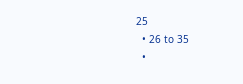25
  • 26 to 35
  •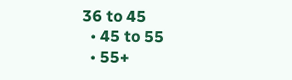36 to 45
  • 45 to 55
  • 55+